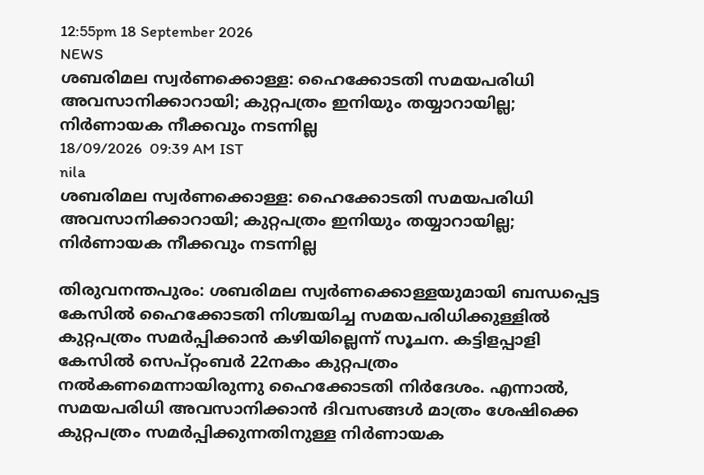12:55pm 18 September 2026
NEWS
ശബരിമല സ്വർണക്കൊള്ള: ഹൈക്കോടതി സമയപരിധി അവസാനിക്കാറായി; കുറ്റപത്രം ഇനിയും തയ്യാറായില്ല; നിർണായക നീക്കവും നടന്നില്ല
18/09/2026  09:39 AM IST
nila
ശബരിമല സ്വർണക്കൊള്ള: ഹൈക്കോടതി സമയപരിധി അവസാനിക്കാറായി; കുറ്റപത്രം ഇനിയും തയ്യാറായില്ല; നിർണായക നീക്കവും നടന്നില്ല

തിരുവനന്തപുരം: ശബരിമല സ്വർണക്കൊള്ളയുമായി ബന്ധപ്പെട്ട കേസിൽ ഹൈക്കോടതി നിശ്ചയിച്ച സമയപരിധിക്കുള്ളിൽ കുറ്റപത്രം സമർപ്പിക്കാൻ കഴിയില്ലെന്ന് സൂചന. കട്ടിളപ്പാളി കേസിൽ സെപ്റ്റംബർ 22നകം കുറ്റപത്രം നൽകണമെന്നായിരുന്നു ഹൈക്കോടതി നിർദേശം. എന്നാൽ, സമയപരിധി അവസാനിക്കാൻ ദിവസങ്ങൾ മാത്രം ശേഷിക്കെ കുറ്റപത്രം സമർപ്പിക്കുന്നതിനുള്ള നിർണായക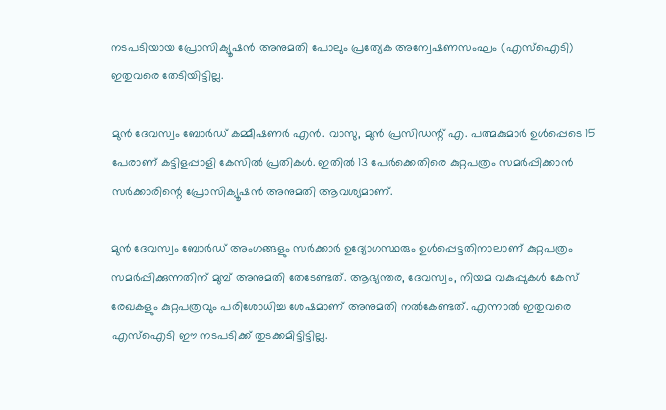നടപടിയായ പ്രോസിക്യൂഷൻ അനുമതി പോലും പ്രത്യേക അന്വേഷണസംഘം (എസ്ഐടി) ഇതുവരെ തേടിയിട്ടില്ല.

മുൻ ദേവസ്വം ബോർഡ് കമ്മീഷണർ എൻ. വാസു, മുൻ പ്രസിഡന്റ് എ. പത്മകുമാർ ഉൾപ്പെടെ 15 പേരാണ് കട്ടിളപ്പാളി കേസിൽ പ്രതികൾ. ഇതിൽ 13 പേർക്കെതിരെ കുറ്റപത്രം സമർപ്പിക്കാൻ സർക്കാരിന്റെ പ്രോസിക്യൂഷൻ അനുമതി ആവശ്യമാണ്.

മുൻ ദേവസ്വം ബോർഡ് അംഗങ്ങളും സർക്കാർ ഉദ്യോഗസ്ഥരും ഉൾപ്പെട്ടതിനാലാണ് കുറ്റപത്രം സമർപ്പിക്കുന്നതിന് മുമ്പ് അനുമതി തേടേണ്ടത്. ആഭ്യന്തര, ദേവസ്വം, നിയമ വകുപ്പുകൾ കേസ് രേഖകളും കുറ്റപത്രവും പരിശോധിച്ച ശേഷമാണ് അനുമതി നൽകേണ്ടത്. എന്നാൽ ഇതുവരെ എസ്ഐടി ഈ നടപടിക്ക് തുടക്കമിട്ടിട്ടില്ല.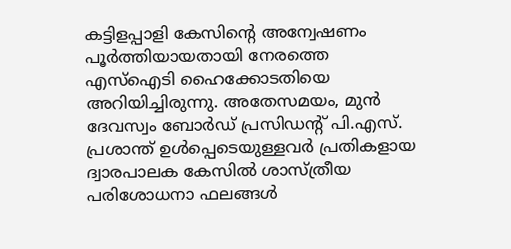കട്ടിളപ്പാളി കേസിന്റെ അന്വേഷണം പൂർത്തിയായതായി നേരത്തെ എസ്ഐടി ഹൈക്കോടതിയെ അറിയിച്ചിരുന്നു. അതേസമയം, മുൻ ദേവസ്വം ബോർഡ് പ്രസിഡന്റ് പി.എസ്. പ്രശാന്ത് ഉൾപ്പെടെയുള്ളവർ പ്രതികളായ ദ്വാരപാലക കേസിൽ ശാസ്ത്രീയ പരിശോധനാ ഫലങ്ങൾ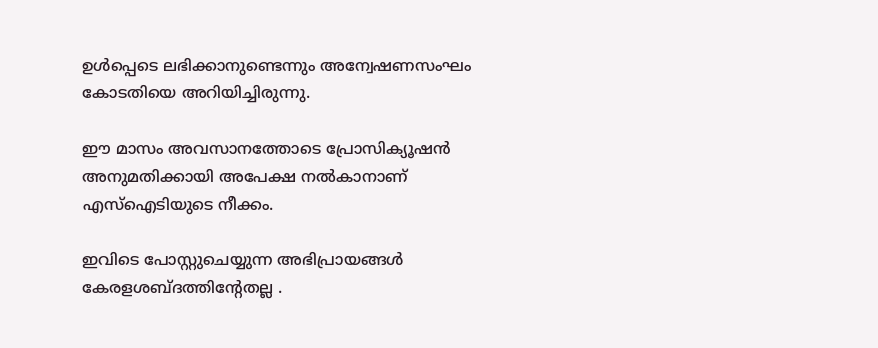ഉൾപ്പെടെ ലഭിക്കാനുണ്ടെന്നും അന്വേഷണസംഘം കോടതിയെ അറിയിച്ചിരുന്നു.

ഈ മാസം അവസാനത്തോടെ പ്രോസിക്യൂഷൻ അനുമതിക്കായി അപേക്ഷ നൽകാനാണ് എസ്ഐടിയുടെ നീക്കം.

ഇവിടെ പോസ്റ്റുചെയ്യുന്ന അഭിപ്രായങ്ങള്‍ കേരളശബ്‌ദത്തിന്റേതല്ല .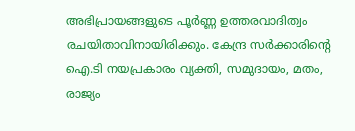അഭിപ്രായങ്ങളുടെ പൂര്‍ണ്ണ ഉത്തരവാദിത്വം രചയിതാവിനായിരിക്കും. കേന്ദ്ര സർക്കാരിന്റെ ഐ.ടി നയപ്രകാരം വ്യക്തി, സമുദായം, മതം, രാജ്യം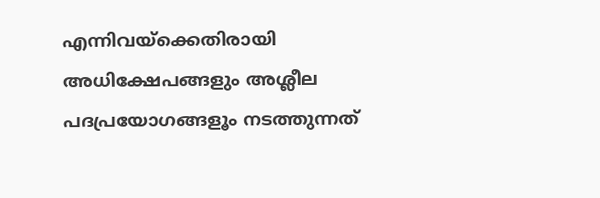എന്നിവയ്ക്കെതിരായി അധിക്ഷേപങ്ങളും അശ്ലീല പദപ്രയോഗങ്ങളൂം നടത്തുന്നത്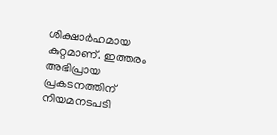ശിക്ഷാര്‍ഹമായ കുറ്റമാണ്. ഇത്തരം അഭിപ്രായ പ്രകടനത്തിന് നിയമനടപടി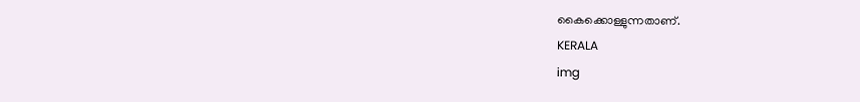കൈക്കൊള്ളുന്നതാണ്.
KERALA
img